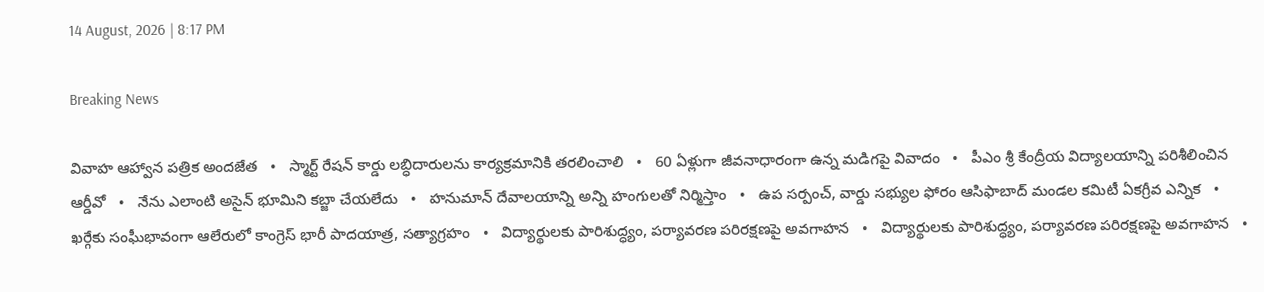14 August, 2026 | 8:17 PM

Breaking News

వివాహ ఆహ్వాన పత్రిక అందజేత   •   స్మార్ట్ రేషన్ కార్డు లబ్ధిదారులను కార్యక్రమానికి తరలించాలి   •   60 ఏళ్లుగా జీవనాధారంగా ఉన్న మడిగపై వివాదం   •   పీఎం శ్రీ కేంద్రీయ విద్యాలయాన్ని పరిశీలించిన ఆర్డీవో   •   నేను ఎలాంటి అసైన్ భూమిని కబ్జా చేయలేదు   •   హనుమాన్ దేవాలయాన్ని అన్ని హంగులతో నిర్మిస్తాం   •   ఉప సర్పంచ్, వార్డు సభ్యుల ఫోరం ఆసిఫాబాద్ మండల కమిటీ ఏకగ్రీవ ఎన్నిక   •   ఖర్గేకు సంఘీభావంగా ఆలేరులో కాంగ్రెస్ భారీ పాదయాత్ర, సత్యాగ్రహం   •   విద్యార్థులకు పారిశుద్ధ్యం, పర్యావరణ పరిరక్షణపై అవగాహన   •   విద్యార్థులకు పారిశుద్ధ్యం, పర్యావరణ పరిరక్షణపై అవగాహన   •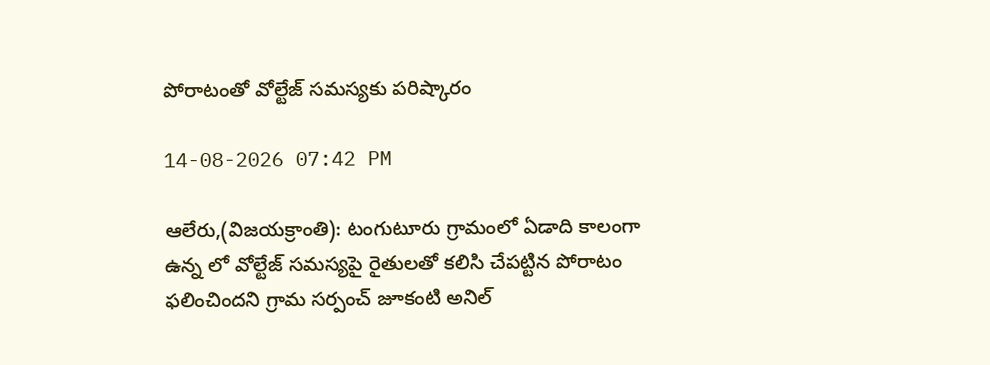పోరాటంతో వోల్టేజ్ సమస్యకు పరిష్కారం

14-08-2026 07:42 PM

ఆలేరు,(విజయక్రాంతి): టంగుటూరు గ్రామంలో ఏడాది కాలంగా ఉన్న లో వోల్టేజ్ సమస్యపై రైతులతో కలిసి చేపట్టిన పోరాటం ఫలించిందని గ్రామ సర్పంచ్ జూకంటి అనిల్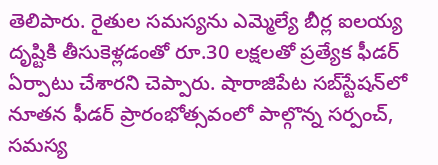తెలిపారు. రైతుల సమస్యను ఎమ్మెల్యే బీర్ల ఐలయ్య దృష్టికి తీసుకెళ్లడంతో రూ.30 లక్షలతో ప్రత్యేక ఫీడర్ ఏర్పాటు చేశారని చెప్పారు. షారాజిపేట సబ్‌స్టేషన్‌లో నూతన ఫీడర్ ప్రారంభోత్సవంలో పాల్గొన్న సర్పంచ్, సమస్య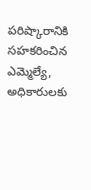పరిష్కారానికి సహకరించిన ఎమ్మెల్యే, అధికారులకు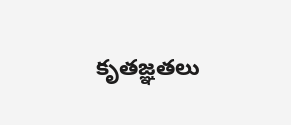కృతజ్ఞతలు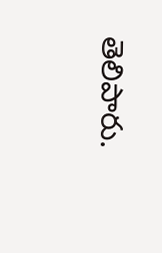తెలిపారు.